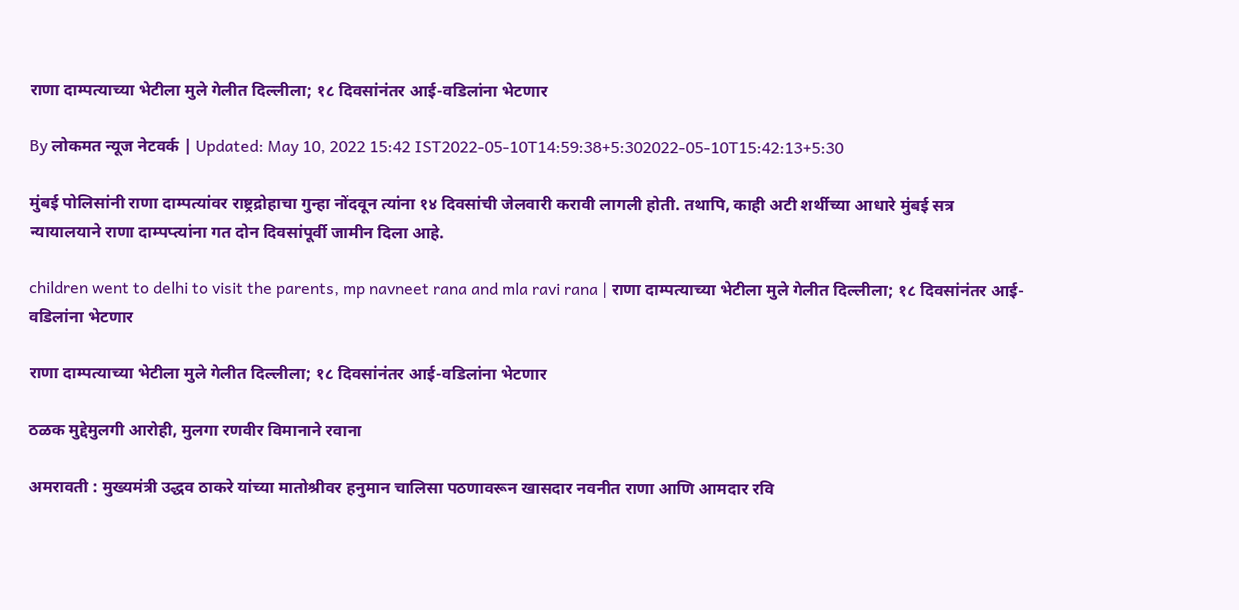राणा दाम्पत्याच्या भेटीला मुले गेलीत दिल्लीला; १८ दिवसांनंतर आई-वडिलांना भेटणार

By लोकमत न्यूज नेटवर्क | Updated: May 10, 2022 15:42 IST2022-05-10T14:59:38+5:302022-05-10T15:42:13+5:30

मुंबई पोलिसांनी राणा दाम्पत्यांवर राष्ट्रद्रोहाचा गुन्हा नोंदवून त्यांना १४ दिवसांची जेलवारी करावी लागली होती. तथापि, काही अटी शर्थीच्या आधारे मुंबई सत्र न्यायालयाने राणा दाम्पप्त्यांना गत दोन दिवसांपूर्वी जामीन दिला आहे.

children went to delhi to visit the parents, mp navneet rana and mla ravi rana | राणा दाम्पत्याच्या भेटीला मुले गेलीत दिल्लीला; १८ दिवसांनंतर आई-वडिलांना भेटणार

राणा दाम्पत्याच्या भेटीला मुले गेलीत दिल्लीला; १८ दिवसांनंतर आई-वडिलांना भेटणार

ठळक मुद्देमुलगी आरोही, मुलगा रणवीर विमानाने रवाना

अमरावती : मुख्यमंत्री उद्धव ठाकरे यांच्या मातोश्रीवर हनुमान चालिसा पठणावरून खासदार नवनीत राणा आणि आमदार रवि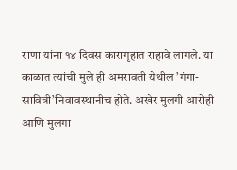राणा यांना १४ दिवस कारागृहात राहावे लागले. या काळात त्यांची मुले ही अमरावती येथील ’गंगा-सावित्री’निवावस्थानीच होते. अखेर मुलगी आरोही आणि मुलगा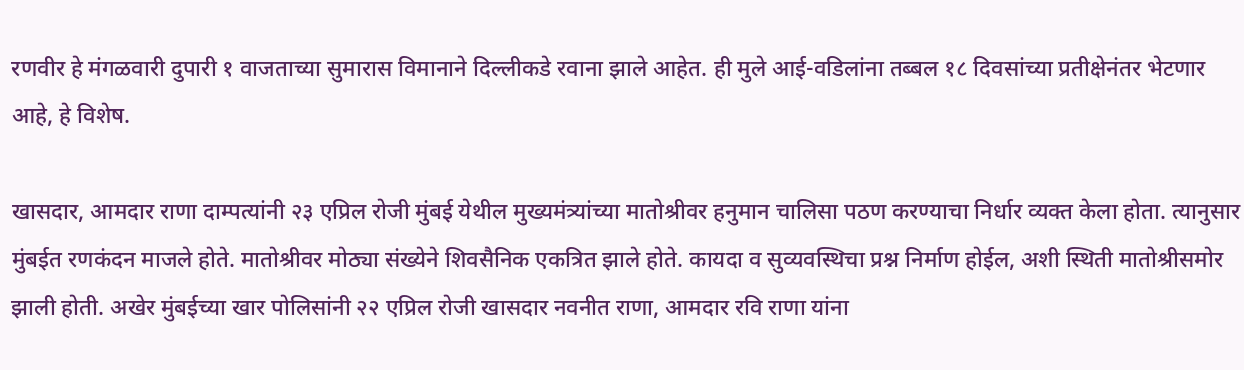रणवीर हे मंगळवारी दुपारी १ वाजताच्या सुमारास विमानाने दिल्लीकडे रवाना झाले आहेत. ही मुले आई-वडिलांना तब्बल १८ दिवसांच्या प्रतीक्षेनंतर भेटणार आहे, हे विशेष.

खासदार, आमदार राणा दाम्पत्यांनी २३ एप्रिल रोजी मुंबई येथील मुख्यमंत्र्यांच्या मातोश्रीवर हनुमान चालिसा पठण करण्याचा निर्धार व्यक्त केला होता. त्यानुसार मुंबईत रणकंदन माजले होते. मातोश्रीवर मोठ्या संख्येने शिवसैनिक एकत्रित झाले होते. कायदा व सुव्यवस्थिचा प्रश्न निर्माण होईल, अशी स्थिती मातोश्रीसमोर झाली होती. अखेर मुंबईच्या खार पोलिसांनी २२ एप्रिल रोजी खासदार नवनीत राणा, आमदार रवि राणा यांना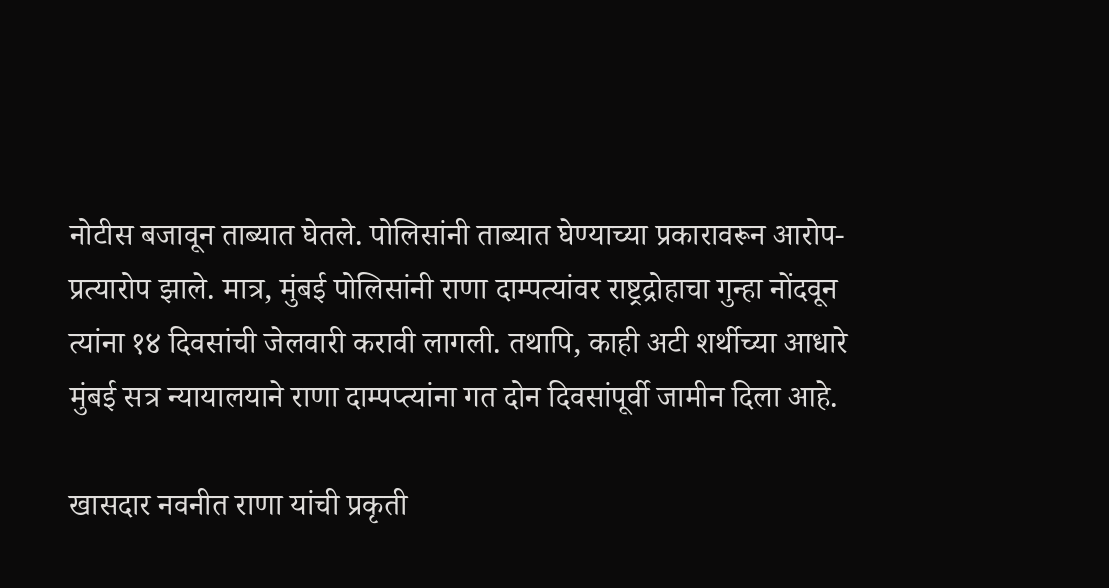नोटीस बजावून ताब्यात घेतले. पोलिसांनी ताब्यात घेण्याच्या प्रकारावरून आरोप-प्रत्यारोप झाले. मात्र, मुंबई पोलिसांनी राणा दाम्पत्यांवर राष्ट्रद्रोहाचा गुन्हा नोंदवून त्यांना १४ दिवसांची जेलवारी करावी लागली. तथापि, काही अटी शर्थीच्या आधारे मुंबई सत्र न्यायालयाने राणा दाम्पप्त्यांना गत दोन दिवसांपूर्वी जामीन दिला आहे.

खासदार नवनीत राणा यांची प्रकृती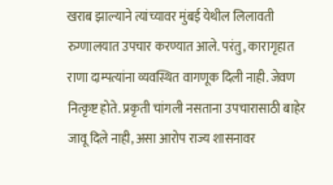खराब झाल्याने त्यांच्यावर मुंबई येथील लिलावती रुग्णालयात उपचार करण्यात आले. परंतु, कारागृहात राणा दाम्पत्यांना व्यवस्थित वागणूक दिली नाही. जेवण नित्कृष्ट होते. प्रकृती चांगली नसताना उपचारासाठी बाहेर जावू दिले नाही, असा आरोप राज्य शासनावर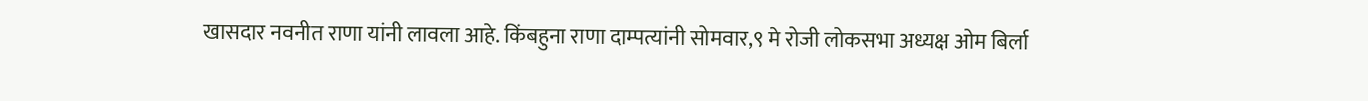खासदार नवनीत राणा यांनी लावला आहे. किंबहुना राणा दाम्पत्यांनी सोमवार,९ मे रोजी लोकसभा अध्यक्ष ओम बिर्ला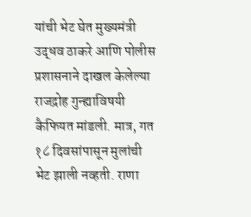यांची भेट घेत मुख्यमंत्री उद्धव ठाकरे आणि पोलीस प्रशासनाने दाखल केलेल्या राजद्रोह गुन्ह्याविषयी कैफियत मांडली. मात्र, गत १८ दिवसांपासून मुलांची भेट झाली नव्हती. राणा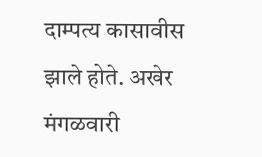दाम्पत्य कासावीस झाले होते. अखेर मंगळवारी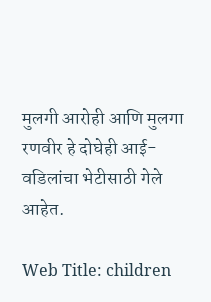मुलगी आरोही आणि मुलगा रणवीर हे दोघेही आई-वडिलांचा भेटीसाठी गेले आहेत.

Web Title: children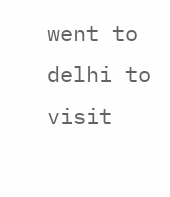went to delhi to visit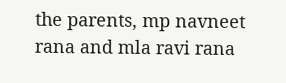the parents, mp navneet rana and mla ravi rana